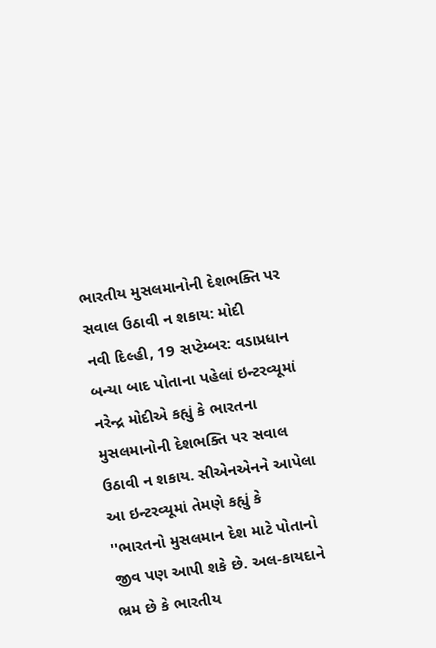ભારતીય મુસલમાનોની દેશભક્તિ પર સવાલ ઉઠાવી ન શકાય: મોદી
નવી દિલ્હી, 19 સપ્ટેમ્બર: વડાપ્રધાન બન્યા બાદ પોતાના પહેલાં ઇન્ટરવ્યૂમાં નરેન્દ્ર મોદીએ કહ્યું કે ભારતના મુસલમાનોની દેશભક્તિ પર સવાલ ઉઠાવી ન શકાય. સીએનએનને આપેલા આ ઇન્ટરવ્યૂમાં તેમણે કહ્યું કે ''ભારતનો મુસલમાન દેશ માટે પોતાનો જીવ પણ આપી શકે છે. અલ-કાયદાને ભ્રમ છે કે ભારતીય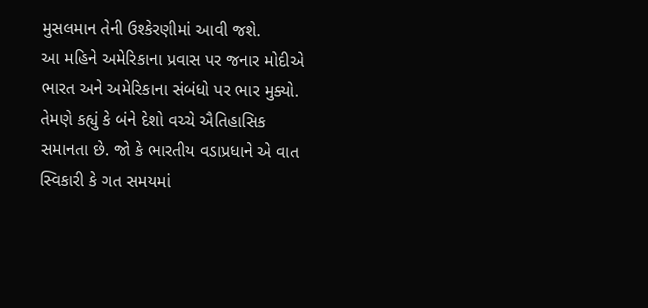મુસલમાન તેની ઉશ્કેરણીમાં આવી જશે.
આ મહિને અમેરિકાના પ્રવાસ પર જનાર મોદીએ ભારત અને અમેરિકાના સંબંધો પર ભાર મુક્યો. તેમણે કહ્યું કે બંને દેશો વચ્ચે ઐતિહાસિક સમાનતા છે. જો કે ભારતીય વડાપ્રધાને એ વાત સ્વિકારી કે ગત સમયમાં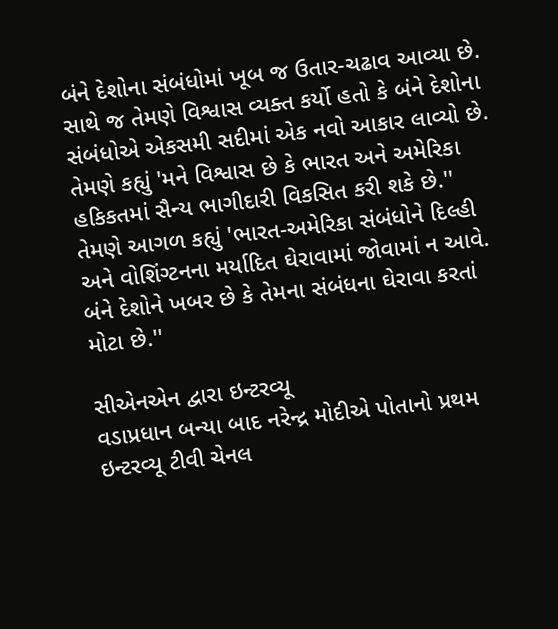બંને દેશોના સંબંધોમાં ખૂબ જ ઉતાર-ચઢાવ આવ્યા છે. સાથે જ તેમણે વિશ્વાસ વ્યક્ત કર્યો હતો કે બંને દેશોના સંબંધોએ એકસમી સદીમાં એક નવો આકાર લાવ્યો છે. તેમણે કહ્યું 'મને વિશ્વાસ છે કે ભારત અને અમેરિકા હકિકતમાં સૈન્ય ભાગીદારી વિકસિત કરી શકે છે.''
તેમણે આગળ કહ્યું 'ભારત-અમેરિકા સંબંધોને દિલ્હી અને વોશિંગ્ટનના મર્યાદિત ઘેરાવામાં જોવામાં ન આવે. બંને દેશોને ખબર છે કે તેમના સંબંધના ઘેરાવા કરતાં મોટા છે.''

સીએનએન દ્વારા ઇન્ટરવ્યૂ
વડાપ્રધાન બન્યા બાદ નરેન્દ્ર મોદીએ પોતાનો પ્રથમ ઇન્ટરવ્યૂ ટીવી ચેનલ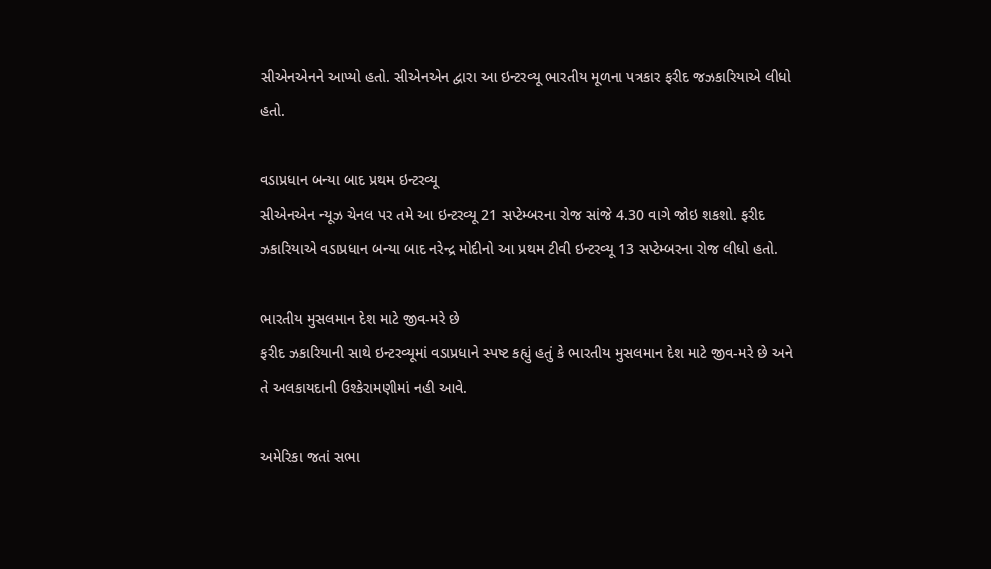સીએનએનને આપ્યો હતો. સીએનએન દ્વારા આ ઇન્ટરવ્યૂ ભારતીય મૂળના પત્રકાર ફરીદ જઝકારિયાએ લીધો હતો.

વડાપ્રધાન બન્યા બાદ પ્રથમ ઇન્ટરવ્યૂ
સીએનએન ન્યૂઝ ચેનલ પર તમે આ ઇન્ટરવ્યૂ 21 સપ્ટેમ્બરના રોજ સાંજે 4.30 વાગે જોઇ શકશો. ફરીદ ઝકારિયાએ વડાપ્રધાન બન્યા બાદ નરેન્દ્ર મોદીનો આ પ્રથમ ટીવી ઇન્ટરવ્યૂ 13 સપ્ટેમ્બરના રોજ લીધો હતો.

ભારતીય મુસલમાન દેશ માટે જીવ-મરે છે
ફરીદ ઝકારિયાની સાથે ઇન્ટરવ્યૂમાં વડાપ્રધાને સ્પષ્ટ કહ્યું હતું કે ભારતીય મુસલમાન દેશ માટે જીવ-મરે છે અને તે અલકાયદાની ઉશ્કેરામણીમાં નહી આવે.

અમેરિકા જતાં સભા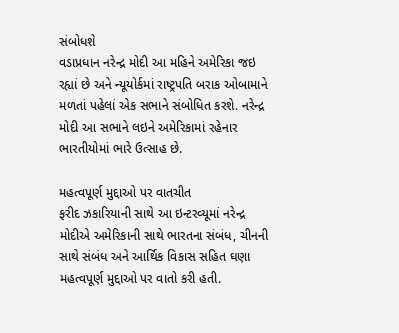સંબોધશે
વડાપ્રધાન નરેન્દ્ર મોદી આ મહિને અમેરિકા જઇ રહ્યાં છે અને ન્યૂયોર્કમાં રાષ્ટ્રપતિ બરાક ઓબામાને મળતાં પહેલાં એક સભાને સંબોધિત કરશે. નરેન્દ્ર મોદી આ સભાને લઇને અમેરિકામાં રહેનાર ભારતીયોમાં ભારે ઉત્સાહ છે.

મહત્વપૂર્ણ મુદ્દાઓ પર વાતચીત
ફરીદ ઝકારિયાની સાથે આ ઇન્ટરવ્યૂમાં નરેન્દ્ર મોદીએ અમેરિકાની સાથે ભારતના સંબંધ, ચીનની સાથે સંબંધ અને આર્થિક વિકાસ સહિત ઘણા મહત્વપૂર્ણ મુદ્દાઓ પર વાતો કરી હતી.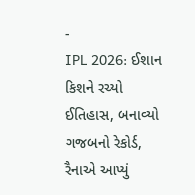-
IPL 2026: ઈશાન કિશને રચ્યો ઈતિહાસ, બનાવ્યો ગજબનો રેકોર્ડ, રૈનાએ આપ્યું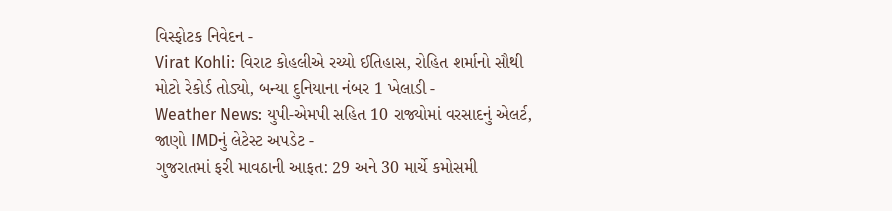વિસ્ફોટક નિવેદન -
Virat Kohli: વિરાટ કોહલીએ રચ્યો ઈતિહાસ, રોહિત શર્માનો સૌથી મોટો રેકોર્ડ તોડ્યો, બન્યા દુનિયાના નંબર 1 ખેલાડી -
Weather News: યુપી-એમપી સહિત 10 રાજ્યોમાં વરસાદનું એલર્ટ, જાણો IMDનું લેટેસ્ટ અપડેટ -
ગુજરાતમાં ફરી માવઠાની આફત: 29 અને 30 માર્ચે કમોસમી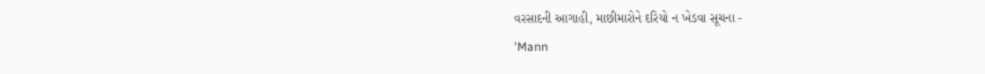વરસાદની આગાહી, માછીમારોને દરિયો ન ખેડવા સૂચના -
'Mann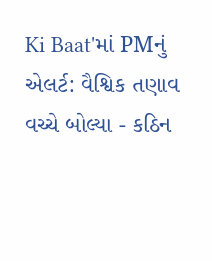Ki Baat'માં PMનું એલર્ટ: વૈશ્વિક તણાવ વચ્ચે બોલ્યા - કઠિન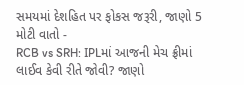સમયમાં દેશહિત પર ફોકસ જરૂરી, જાણો 5 મોટી વાતો -
RCB vs SRH: IPLમાં આજની મેચ ફ્રીમાં લાઈવ કેવી રીતે જોવી? જાણો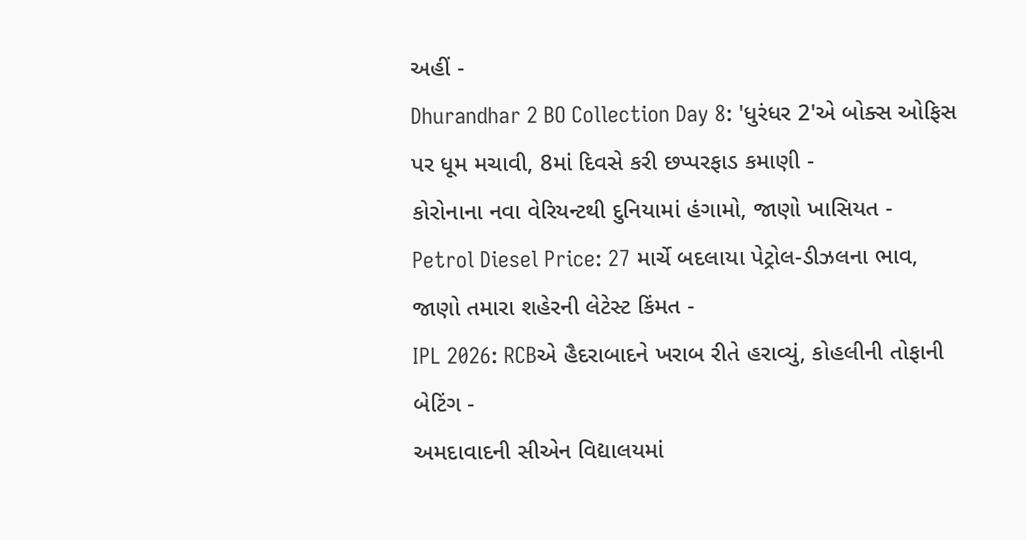અહીં -
Dhurandhar 2 BO Collection Day 8: 'ધુરંધર 2'એ બોક્સ ઓફિસ પર ધૂમ મચાવી, 8માં દિવસે કરી છપ્પરફાડ કમાણી -
કોરોનાના નવા વેરિયન્ટથી દુનિયામાં હંગામો, જાણો ખાસિયત -
Petrol Diesel Price: 27 માર્ચે બદલાયા પેટ્રોલ-ડીઝલના ભાવ, જાણો તમારા શહેરની લેટેસ્ટ કિંમત -
IPL 2026: RCBએ હૈદરાબાદને ખરાબ રીતે હરાવ્યું, કોહલીની તોફાની બેટિંગ -
અમદાવાદની સીએન વિદ્યાલયમાં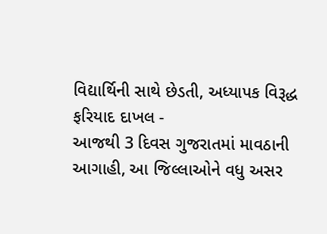વિદ્યાર્થિની સાથે છેડતી, અધ્યાપક વિરૂદ્ધ ફરિયાદ દાખલ -
આજથી 3 દિવસ ગુજરાતમાં માવઠાની આગાહી, આ જિલ્લાઓને વધુ અસર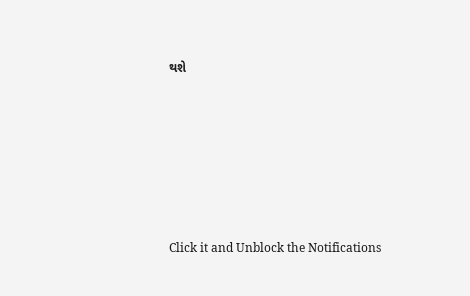થશે








Click it and Unblock the Notifications